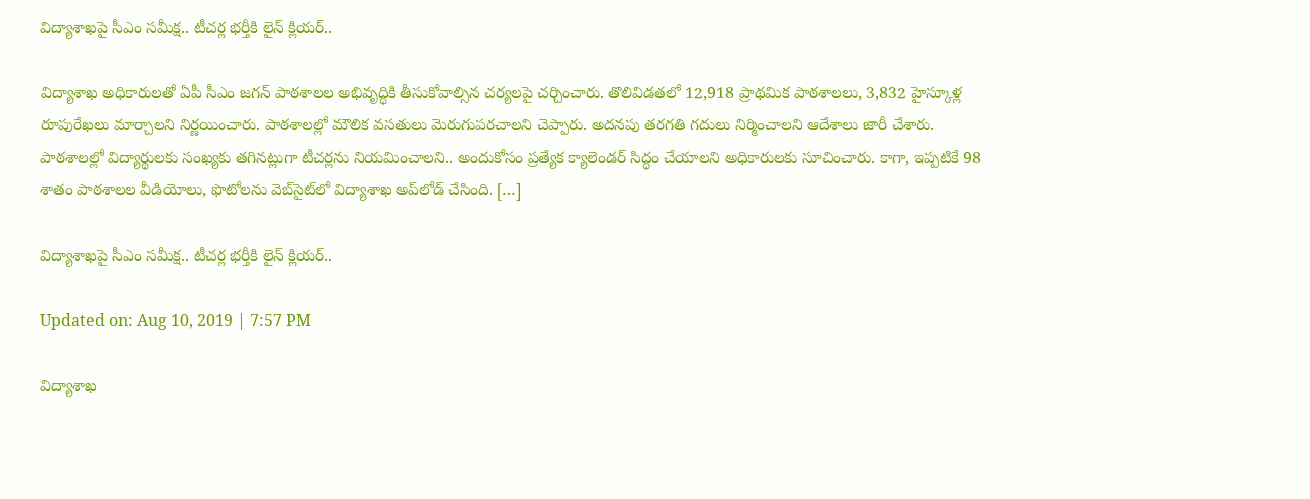విద్యాశాఖపై సీఎం సమీక్ష.. టీచర్ల భర్తీకి లైన్ క్లియర్..

విద్యాశాఖ అధికారులతో ఏపీ సీఎం జగన్ పాఠశాలల అభివృద్ధికి తీసుకోవాల్సిన చర్యలపై చర్చించారు. తొలివిడతలో 12,918 ప్రాథమిక పాఠశాలలు, 3,832 హైస్కూళ్ల రూపురేఖలు మార్చాలని నిర్ణయించారు. పాఠశాలల్లో మౌలిక వసతులు మెరుగుపరచాలని చెప్పారు. అదనపు తరగతి గదులు నిర్మించాలని ఆదేశాలు జారీ చేశారు. పాఠశాలల్లో విద్యార్థులకు సంఖ్యకు తగినట్లుగా టీచర్లను నియమించాలని.. అందుకోసం ప్రత్యేక క్యాలెండర్ సిద్ధం చేయాలని అధికారులకు సూచించారు. కాగా, ఇప్పటికే 98 శాతం పాఠశాలల వీడియోలు, ఫొటోలను వెబ్‌సైట్‌లో విద్యాశాఖ అప్‌లోడ్ చేసింది. […]

విద్యాశాఖపై సీఎం సమీక్ష.. టీచర్ల భర్తీకి లైన్ క్లియర్..

Updated on: Aug 10, 2019 | 7:57 PM

విద్యాశాఖ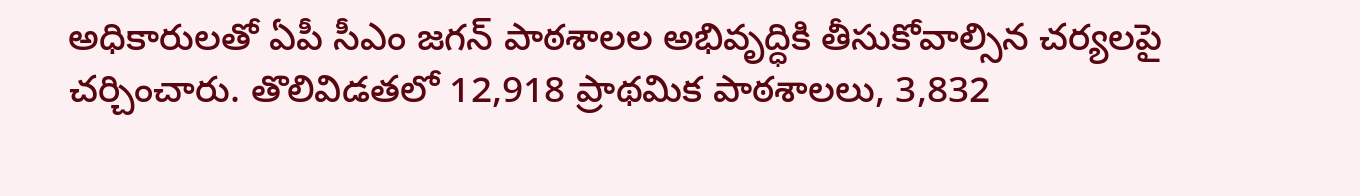అధికారులతో ఏపీ సీఎం జగన్ పాఠశాలల అభివృద్ధికి తీసుకోవాల్సిన చర్యలపై చర్చించారు. తొలివిడతలో 12,918 ప్రాథమిక పాఠశాలలు, 3,832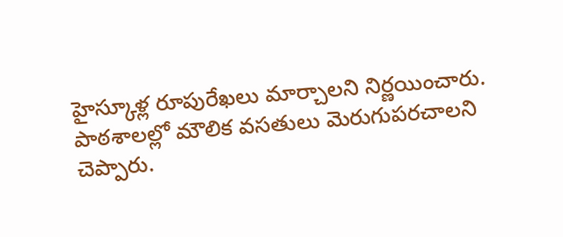హైస్కూళ్ల రూపురేఖలు మార్చాలని నిర్ణయించారు. పాఠశాలల్లో మౌలిక వసతులు మెరుగుపరచాలని చెప్పారు.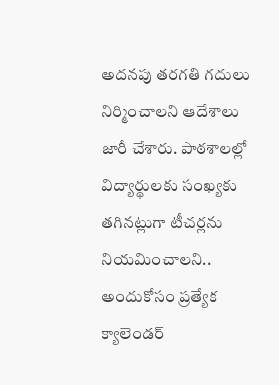అదనపు తరగతి గదులు నిర్మించాలని ఆదేశాలు జారీ చేశారు. పాఠశాలల్లో విద్యార్థులకు సంఖ్యకు తగినట్లుగా టీచర్లను నియమించాలని.. అందుకోసం ప్రత్యేక క్యాలెండర్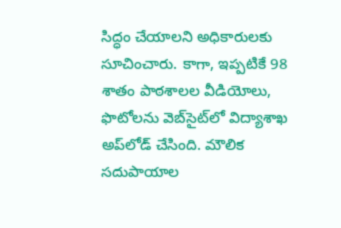సిద్ధం చేయాలని అధికారులకు సూచించారు. కాగా, ఇప్పటికే 98 శాతం పాఠశాలల వీడియోలు, ఫొటోలను వెబ్‌సైట్‌లో విద్యాశాఖ అప్‌లోడ్ చేసింది. మౌలిక సదుపాయాల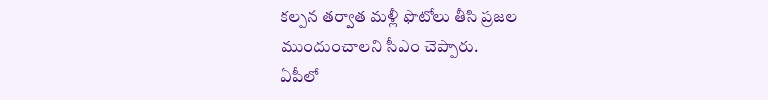కల్పన తర్వాత మళ్లీ ఫొటోలు తీసి ప్రజల ముందుంచాలని సీఎం చెప్పారు.
ఏపీలో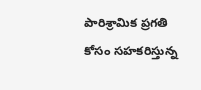పారిశ్రామిక ప్రగతి కోసం సహకరిస్తున్న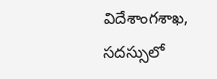విదేశాంగశాఖ, సదస్సులో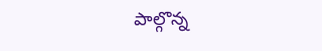పాల్గొన్న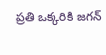ప్రతి ఒక్కరికి జగన్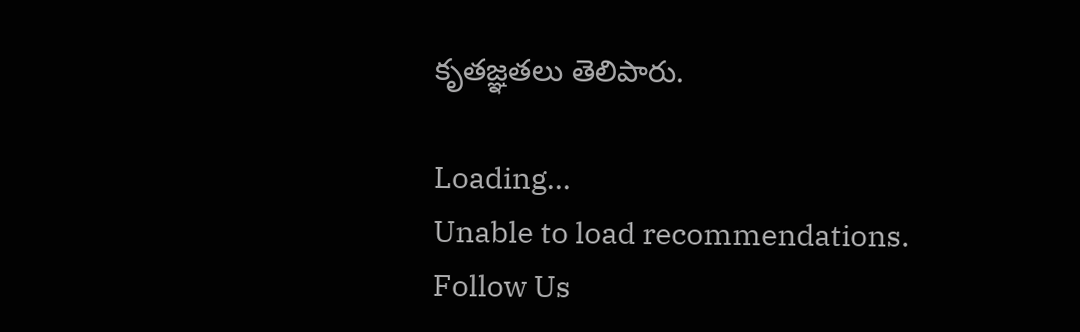కృతజ్ఞతలు తెలిపారు.

Loading...
Unable to load recommendations.
Follow Us